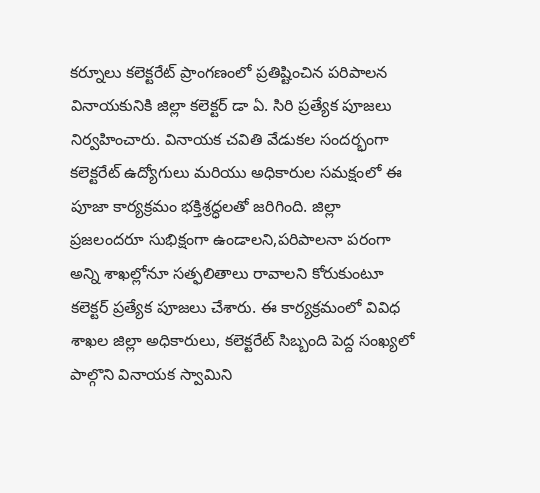కర్నూలు కలెక్టరేట్ ప్రాంగణంలో ప్రతిష్టించిన పరిపాలన వినాయకునికి జిల్లా కలెక్టర్ డా ఏ. సిరి ప్రత్యేక పూజలు నిర్వహించారు. వినాయక చవితి వేడుకల సందర్భంగా కలెక్టరేట్ ఉద్యోగులు మరియు అధికారుల సమక్షంలో ఈ పూజా కార్యక్రమం భక్తిశ్రద్ధలతో జరిగింది. జిల్లా ప్రజలందరూ సుభిక్షంగా ఉండాలని,పరిపాలనా పరంగా అన్ని శాఖల్లోనూ సత్ఫలితాలు రావాలని కోరుకుంటూ కలెక్టర్ ప్రత్యేక పూజలు చేశారు. ఈ కార్యక్రమంలో వివిధ శాఖల జిల్లా అధికారులు, కలెక్టరేట్ సిబ్బంది పెద్ద సంఖ్యలో పాల్గొని వినాయక స్వామిని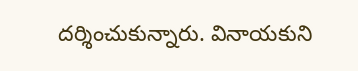దర్శించుకున్నారు. వినాయకుని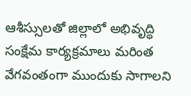ఆశీస్సులతో జిల్లాలో అభివృద్ధి సంక్షేమ కార్యక్రమాలు మరింత వేగవంతంగా ముందుకు సాగాలని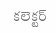కలెక్టర్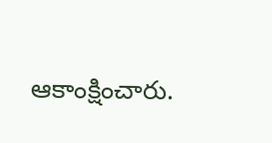ఆకాంక్షించారు.